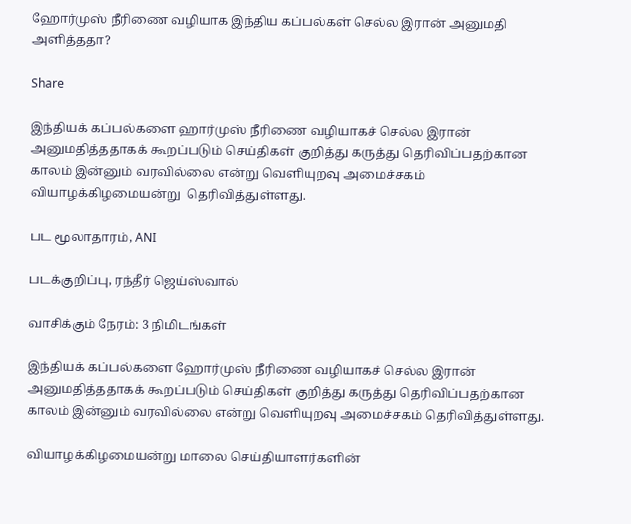ஹோர்முஸ் நீரிணை வழியாக இந்திய கப்பல்கள் செல்ல இரான் அனுமதி அளித்ததா?

Share

இந்தியக் கப்பல்களை ஹார்முஸ் நீரிணை வழியாகச் செல்ல இரான்  அனுமதித்ததாகக் கூறப்படும் செய்திகள் குறித்து கருத்து தெரிவிப்பதற்கான காலம் இன்னும் வரவில்லை என்று வெளியுறவு அமைச்சகம் வியாழக்கிழமையன்று  தெரிவித்துள்ளது.

பட மூலாதாரம், ANI

படக்குறிப்பு, ரந்தீர் ஜெய்ஸ்வால்

வாசிக்கும் நேரம்: 3 நிமிடங்கள்

இந்தியக் கப்பல்களை ஹோர்முஸ் நீரிணை வழியாகச் செல்ல இரான் அனுமதித்ததாகக் கூறப்படும் செய்திகள் குறித்து கருத்து தெரிவிப்பதற்கான காலம் இன்னும் வரவில்லை என்று வெளியுறவு அமைச்சகம் தெரிவித்துள்ளது.

வியாழக்கிழமையன்று மாலை செய்தியாளர்களின்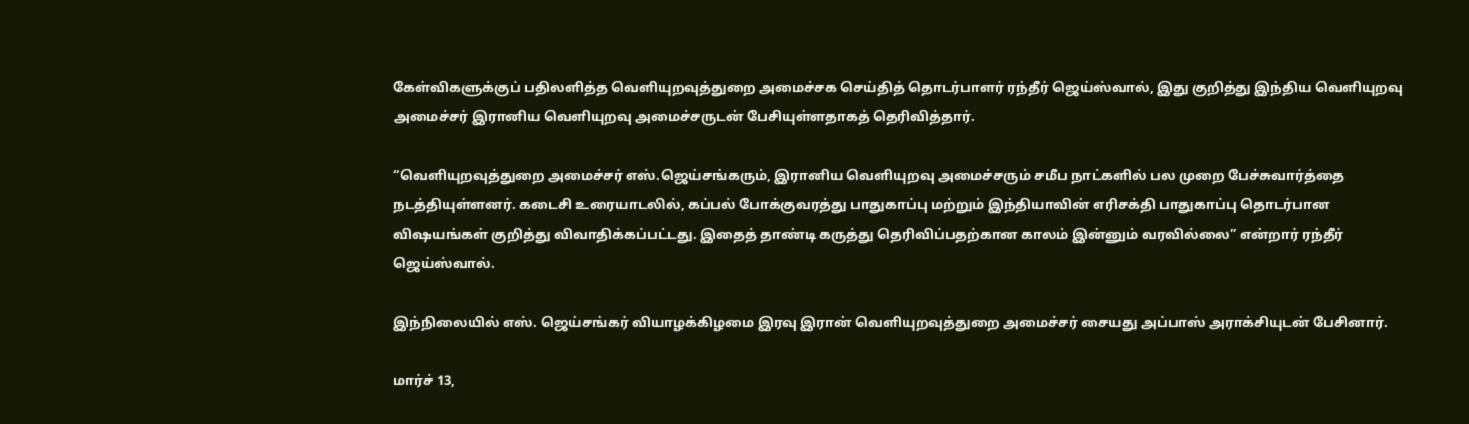கேள்விகளுக்குப் பதிலளித்த வெளியுறவுத்துறை அமைச்சக செய்தித் தொடர்பாளர் ரந்தீர் ஜெய்ஸ்வால், இது குறித்து இந்திய வெளியுறவு அமைச்சர் இரானிய வெளியுறவு அமைச்சருடன் பேசியுள்ளதாகத் தெரிவித்தார்.

“வெளியுறவுத்துறை அமைச்சர் எஸ்.ஜெய்சங்கரும், இரானிய வெளியுறவு அமைச்சரும் சமீப நாட்களில் பல முறை பேச்சுவார்த்தை நடத்தியுள்ளனர். கடைசி உரையாடலில், கப்பல் போக்குவரத்து பாதுகாப்பு மற்றும் இந்தியாவின் எரிசக்தி பாதுகாப்பு தொடர்பான விஷயங்கள் குறித்து விவாதிக்கப்பட்டது. இதைத் தாண்டி கருத்து தெரிவிப்பதற்கான காலம் இன்னும் வரவில்லை” என்றார் ரந்தீர் ஜெய்ஸ்வால்.

இந்நிலையில் எஸ். ஜெய்சங்கர் வியாழக்கிழமை இரவு இரான் வெளியுறவுத்துறை அமைச்சர் சையது அப்பாஸ் அராக்சியுடன் பேசினார்.

மார்ச் 13,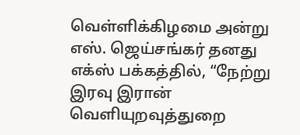வெள்ளிக்கிழமை அன்று எஸ். ஜெய்சங்கர் தனது எக்ஸ் பக்கத்தில், “நேற்று இரவு இரான் வெளியுறவுத்துறை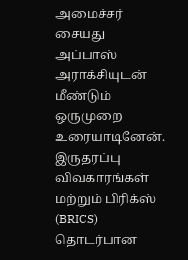அமைச்சர் சையது அப்பாஸ் அராக்சியுடன் மீண்டும் ஒருமுறை உரையாடினேன். இருதரப்பு விவகாரங்கள் மற்றும் பிரிக்ஸ் (BRICS) தொடர்பான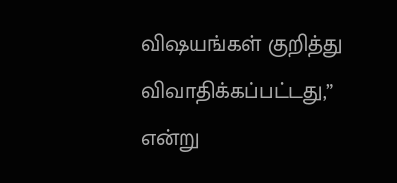விஷயங்கள் குறித்து விவாதிக்கப்பட்டது,” என்று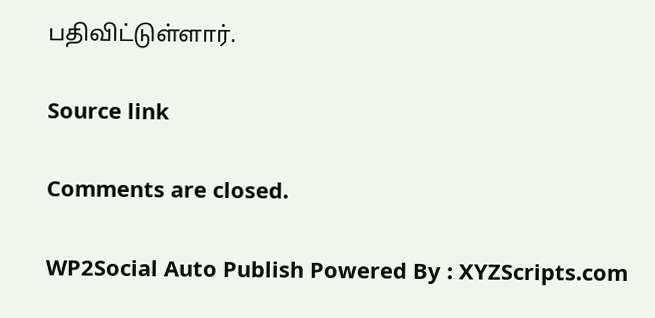பதிவிட்டுள்ளார்.

Source link

Comments are closed.

WP2Social Auto Publish Powered By : XYZScripts.com